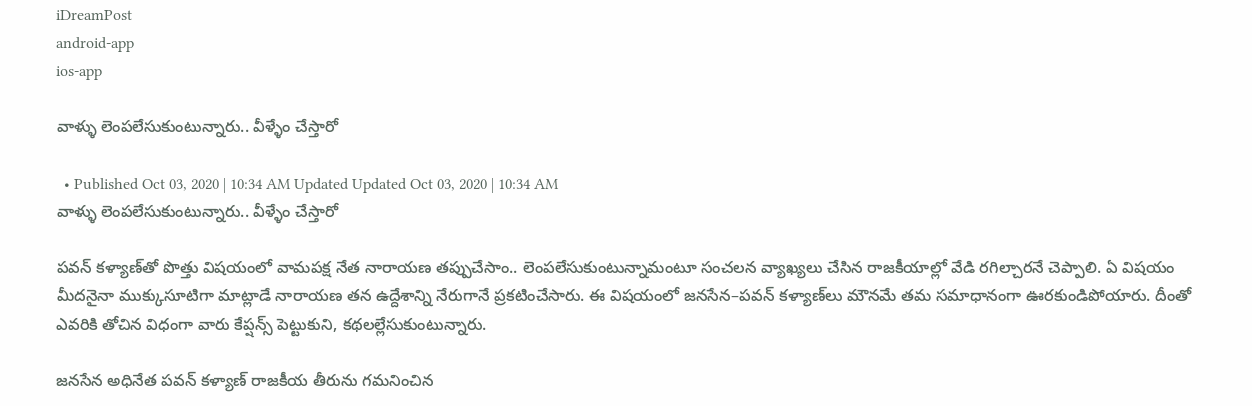iDreamPost
android-app
ios-app

వాళ్ళు లెంపలేసుకుంటున్నారు.. వీళ్ళేం చేస్తారో

  • Published Oct 03, 2020 | 10:34 AM Updated Updated Oct 03, 2020 | 10:34 AM
వాళ్ళు లెంపలేసుకుంటున్నారు.. వీళ్ళేం చేస్తారో

పవన్‌ కళ్యాణ్‌తో పొత్తు విషయంలో వామపక్ష నేత నారాయణ తప్పుచేసాం.. లెంపలేసుకుంటున్నామంటూ సంచలన వ్యాఖ్యలు చేసిన రాజకీయాల్లో వేడి రగిల్చారనే చెప్పాలి. ఏ విషయం మీదనైనా ముక్కుసూటిగా మాట్లాడే నారాయణ తన ఉద్దేశాన్ని నేరుగానే ప్రకటించేసారు. ఈ విషయంలో జనసేన–పవన్‌ కళ్యాణ్‌లు మౌనమే తమ సమాధానంగా ఊరకుండిపోయారు. దీంతో ఎవరికి తోచిన విధంగా వారు కేప్షన్స్‌ పెట్టుకుని, కథలల్లేసుకుంటున్నారు.

జనసేన అధినేత పవన్‌ కళ్యాణ్‌ రాజకీయ తీరును గమనించిన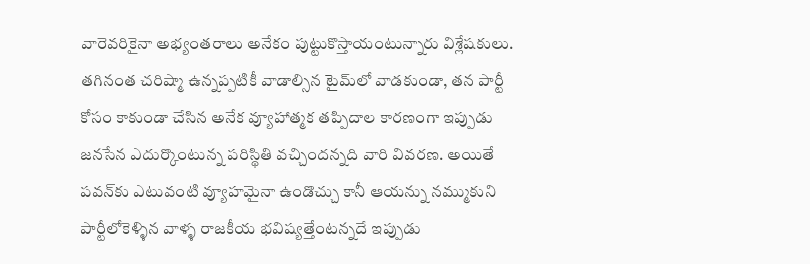వారెవరికైనా అభ్యంతరాలు అనేకం పుట్టుకొస్తాయంటున్నారు విశ్లేషకులు. తగినంత చరిష్మా ఉన్నప్పటికీ వాడాల్సిన టైమ్‌లో వాడకుండా, తన పార్టీ కోసం కాకుండా చేసిన అనేక వ్యూహాత్మక తప్పిదాల కారణంగా ఇప్పుడు జనసేన ఎదుర్కొంటున్న పరిస్థితి వచ్చిందన్నది వారి వివరణ. అయితే పవన్‌కు ఎటువంటి వ్యూహమైనా ఉండొచ్చు కానీ ఆయన్ను నమ్ముకుని పార్టీలోకెళ్ళిన వాళ్ళ రాజకీయ భవిష్యత్తేంటన్నదే ఇప్పుడు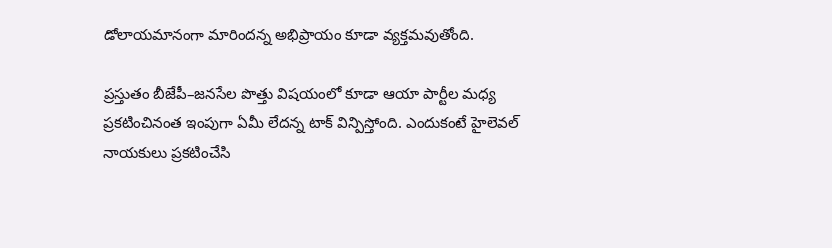డోలాయమానంగా మారిందన్న అభిప్రాయం కూడా వ్యక్తమవుతోంది.

ప్రస్తుతం బీజేపీ–జనసేల పొత్తు విషయంలో కూడా ఆయా పార్టీల మధ్య ప్రకటించినంత ఇంపుగా ఏమీ లేదన్న టాక్‌ విన్పిస్తోంది. ఎందుకంటే హైలెవల్‌ నాయకులు ప్రకటించేసి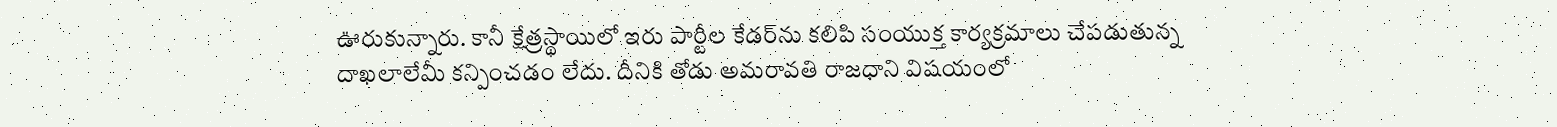ఊరుకున్నారు. కానీ క్షేత్రస్థాయిలో ఇరు పార్టీల కేడర్‌ను కలిపి సంయుక్త కార్యక్రమాలు చేపడుతున్న దాఖలాలేమీ కన్పించడం లేదు. దీనికి తోడు అమరావతి రాజధాని విషయంలో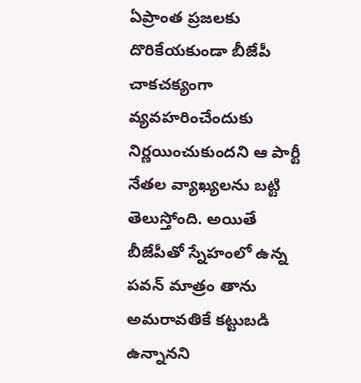ఏప్రాంత ప్రజలకు దొరికేయకుండా బీజేపీ చాకచక్యంగా వ్యవహరించేందుకు నిర్ణయించుకుందని ఆ పార్టీ నేతల వ్యాఖ్యలను బట్టి తెలుస్తోంది. అయితే బీజేపీతో స్నేహంలో ఉన్న పవన్‌ మాత్రం తాను అమరావతికే కట్టుబడి ఉన్నానని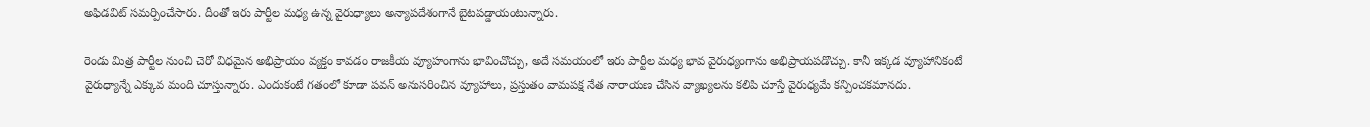అఫిడవిట్‌ సమర్పించేసారు. దీంతో ఇరు పార్టీల మధ్య ఉన్న వైరుధ్యాలు అన్యాపదేశంగానే బైటపడ్డాయంటున్నారు.

రెండు మిత్ర పార్టీల నుంచి చెరో విధమైన అభిప్రాయం వ్యక్తం కావడం రాజకీయ వ్యూహంగాను భావించొచ్చు, అదే సమయంలో ఇరు పార్టీల మధ్య భావ వైరుధ్యంగాను అభిప్రాయపడొచ్చు. కానీ ఇక్కడ వ్యూహానికంటే వైరుధ్యాన్నే ఎక్కువ మంది చూస్తున్నారు. ఎందుకంటే గతంలో కూడా పవన్‌ అనుసరించిన వ్యూహాలు, ప్రస్తుతం వామపక్ష నేత నారాయణ చేసిన వ్యాఖ్యలను కలిపి చూస్తే వైరుధ్యమే కన్పించకమానదు.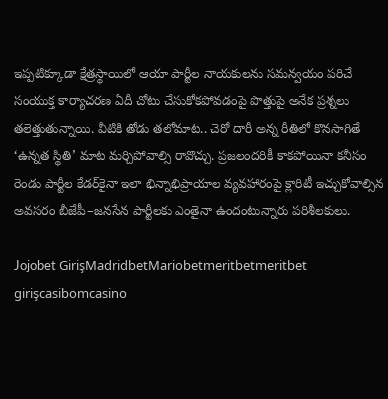ఇప్పటిక్కూడా క్షేత్రస్థాయిలో ఆయా పార్టీల నాయకులను సమన్వయం పరిచే సంయుక్త కార్యాచరణ ఏదీ చోటు చేసుకోకపోవడంపై పొత్తుపై అనేక ప్రశ్నలు తలెత్తుతున్నాయి. వీటికి తోడు తలోమాట.. చెరో దారీ అన్న రీతిలో కొనసాగితే ‘ఉన్నత స్థితి’ మాట మర్చిపోవాల్సి రావొచ్చు. ప్రజలందరికీ కాకపోయినా కనీసం రెండు పార్టీల కేడర్‌కైనా ఇలా భిన్నాభిప్రాయాల వ్యవహారంపై క్లారిటీ ఇచ్చుకోవాల్సిన అవసరం బీజేపీ–జనసేన పార్టీలకు ఎంతైనా ఉందంటున్నారు పరిశీలకులు.

Jojobet GirişMadridbetMariobetmeritbetmeritbet girişcasibomcasino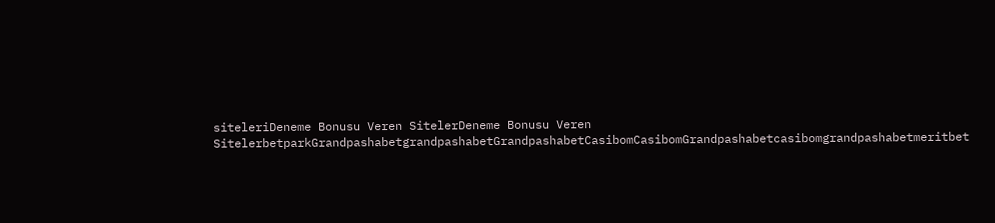siteleriDeneme Bonusu Veren SitelerDeneme Bonusu Veren SitelerbetparkGrandpashabetgrandpashabetGrandpashabetCasibomCasibomGrandpashabetcasibomgrandpashabetmeritbet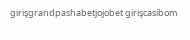girişgrandpashabetjojobet girişcasibom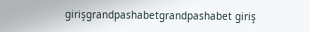girişgrandpashabetgrandpashabet giriş